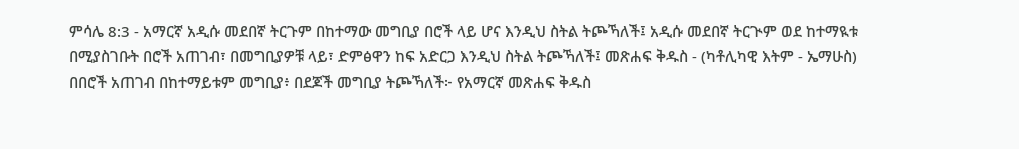ምሳሌ 8:3 - አማርኛ አዲሱ መደበኛ ትርጉም በከተማው መግቢያ በሮች ላይ ሆና እንዲህ ስትል ትጮኻለች፤ አዲሱ መደበኛ ትርጒም ወደ ከተማዪቱ በሚያስገቡት በሮች አጠገብ፣ በመግቢያዎቹ ላይ፣ ድምፅዋን ከፍ አድርጋ እንዲህ ስትል ትጮኻለች፤ መጽሐፍ ቅዱስ - (ካቶሊካዊ እትም - ኤማሁስ) በበሮች አጠገብ በከተማይቱም መግቢያ፥ በደጆች መግቢያ ትጮኻለች፦ የአማርኛ መጽሐፍ ቅዱስ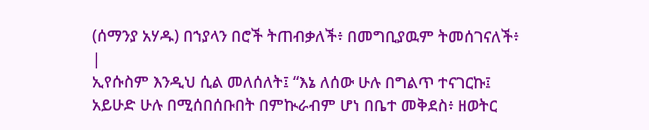(ሰማንያ አሃዱ) በኀያላን በሮች ትጠብቃለች፥ በመግቢያዉም ትመሰገናለች፥ |
ኢየሱስም እንዲህ ሲል መለሰለት፤ “እኔ ለሰው ሁሉ በግልጥ ተናገርኩ፤ አይሁድ ሁሉ በሚሰበሰቡበት በምኲራብም ሆነ በቤተ መቅደስ፥ ዘወትር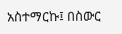አስተማርኩ፤ በስውር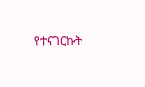የተናገርኩት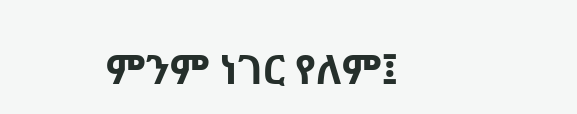ምንም ነገር የለም፤